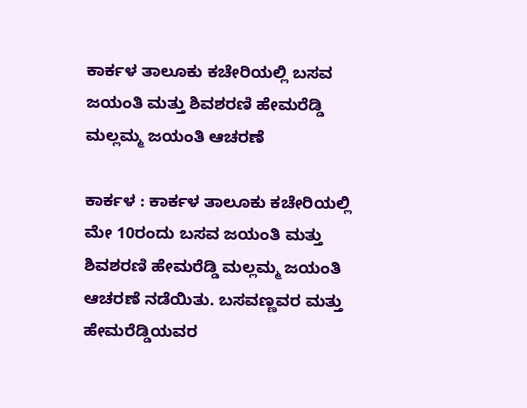ಕಾರ್ಕಳ ತಾಲೂಕು ಕಚೇರಿಯಲ್ಲಿ ಬಸವ ಜಯಂತಿ ಮತ್ತು ಶಿವಶರಣಿ ಹೇಮರೆಡ್ಡಿ ಮಲ್ಲಮ್ಮ ಜಯಂತಿ ಆಚರಣೆ

ಕಾರ್ಕಳ : ಕಾರ್ಕಳ ತಾಲೂಕು ಕಚೇರಿಯಲ್ಲಿ ಮೇ 10ರಂದು ಬಸವ ಜಯಂತಿ ಮತ್ತು ಶಿವಶರಣಿ ಹೇಮರೆಡ್ಡಿ ಮಲ್ಲಮ್ಮ ಜಯಂತಿ ಆಚರಣೆ ನಡೆಯಿತು. ಬಸವಣ್ಣವರ ಮತ್ತು ಹೇಮರೆಡ್ಡಿಯವರ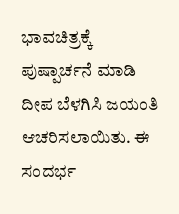ಭಾವಚಿತ್ರಕ್ಕೆ ಪುಷ್ಪಾರ್ಚನೆ ಮಾಡಿ ದೀಪ ಬೆಳಗಿಸಿ ಜಯಂತಿ ಆಚರಿಸಲಾಯಿತು. ಈ ಸಂದರ್ಭ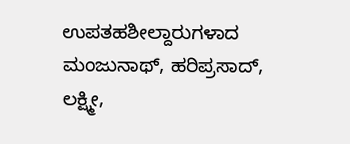ಉಪತಹಶೀಲ್ದಾರುಗಳಾದ ಮಂಜುನಾಥ್‌, ಹರಿಪ್ರಸಾದ್‌, ಲಕ್ಷ್ಮೀ,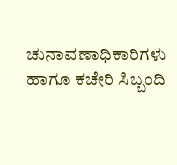ಚುನಾವಣಾಧಿಕಾರಿಗಳು ಹಾಗೂ ಕಚೇರಿ ಸಿಬ್ಬಂದಿ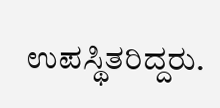ಉಪಸ್ಥಿತರಿದ್ದರು.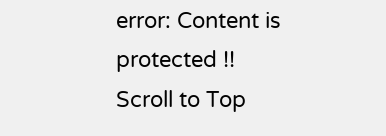error: Content is protected !!
Scroll to Top